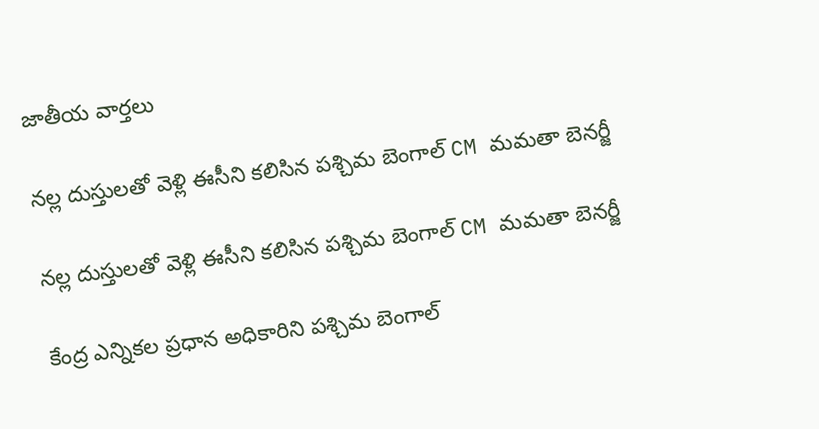జాతీయ వార్తలు

నల్ల దుస్తులతో వెళ్లి ఈసీని కలిసిన పశ్చిమ బెంగాల్ CM మమతా బెనర్జీ

నల్ల దుస్తులతో వెళ్లి ఈసీని కలిసిన పశ్చిమ బెంగాల్ CM మమతా బెనర్జీ

కేంద్ర ఎన్నికల ప్రధాన అధికారిని పశ్చిమ బెంగాల్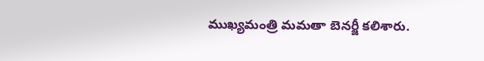ముఖ్యమంత్రి మమతా బెనర్జీ కలిశారు.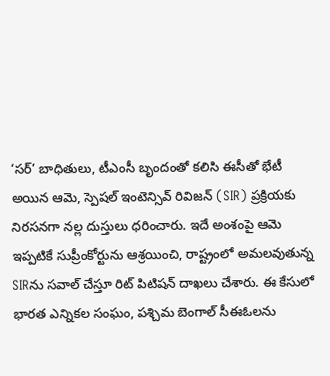‘సర్’ బాధితులు, టీఎంసీ బృందంతో కలిసి ఈసీతో భేటీ అయిన ఆమె, స్పెషల్ ఇంటెన్సివ్ రివిజన్ (SIR) ప్రక్రియకు నిరసనగా నల్ల దుస్తులు ధరించారు. ఇదే అంశంపై ఆమె ఇప్పటికే సుప్రీంకోర్టును ఆశ్రయించి, రాష్ట్రంలో అమలవుతున్న SIRను సవాల్ చేస్తూ రిట్ పిటిషన్ దాఖలు చేశారు. ఈ కేసులో భారత ఎన్నికల సంఘం, పశ్చిమ బెంగాల్ సీఈఓలను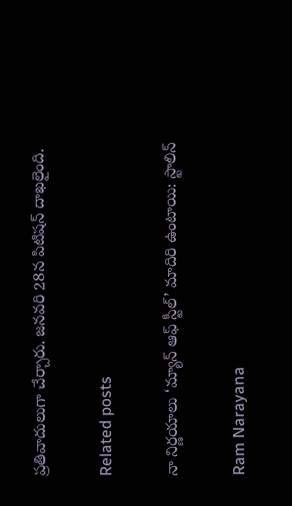ప్రతివాదులుగా చేర్చారు. జనవరి 28న పిటిషన్ దాఖలైంది.

Related posts

నా నిర్ణయాలు ‘మ్యాన్ ఆఫ్ స్టీల్’ మాదిరి ఉంటాయి: స్టాలిన్

Ram Narayana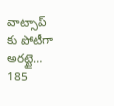వాట్సాప్ కు పోటీగా అరట్టై… 185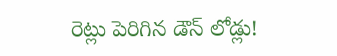రెట్లు పెరిగిన డౌన్ లోడ్లు!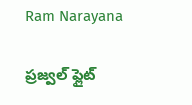Ram Narayana

ప్రజ్వల్ ఫ్లైట్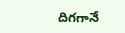దిగగానే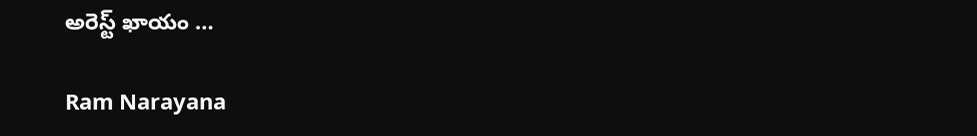అరెస్ట్ ఖాయం …

Ram Narayana